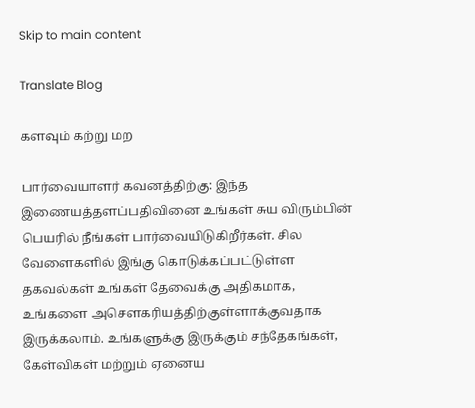Skip to main content

Translate Blog

களவும் கற்று மற

பார்வையாளர் கவனத்திற்கு: இந்த இணையத்தளப்பதிவினை உங்கள் சுய விரும்பின் பெயரில் நீங்கள் பார்வையிடுகிறீர்கள். சில வேளைகளில் இங்கு கொடுக்கப்பட்டுள்ள தகவல்கள் உங்கள் தேவைக்கு அதிகமாக, உங்களை அசெளகரியத்திற்குள்ளாக்குவதாக இருக்கலாம். உங்களுக்கு இருக்கும் சந்தேகங்கள், கேள்விகள் மற்றும் ஏனைய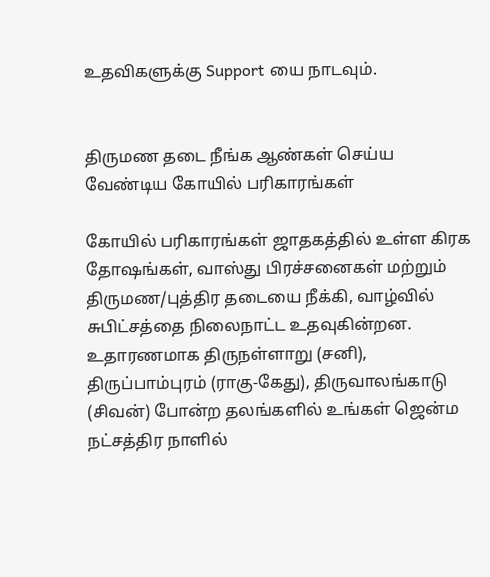உதவிகளுக்கு Support யை நாடவும்.


திருமண தடை நீங்க ஆண்கள் செய்ய வேண்டிய கோயில் பரிகாரங்கள்

கோயில் பரிகாரங்கள் ஜாதகத்தில் உள்ள கிரக தோஷங்கள், வாஸ்து பிரச்சனைகள் மற்றும் திருமண/புத்திர தடையை நீக்கி, வாழ்வில் சுபிட்சத்தை நிலைநாட்ட உதவுகின்றன. உதாரணமாக திருநள்ளாறு (சனி), திருப்பாம்புரம் (ராகு-கேது), திருவாலங்காடு (சிவன்) போன்ற தலங்களில் உங்கள் ஜென்ம நட்சத்திர நாளில்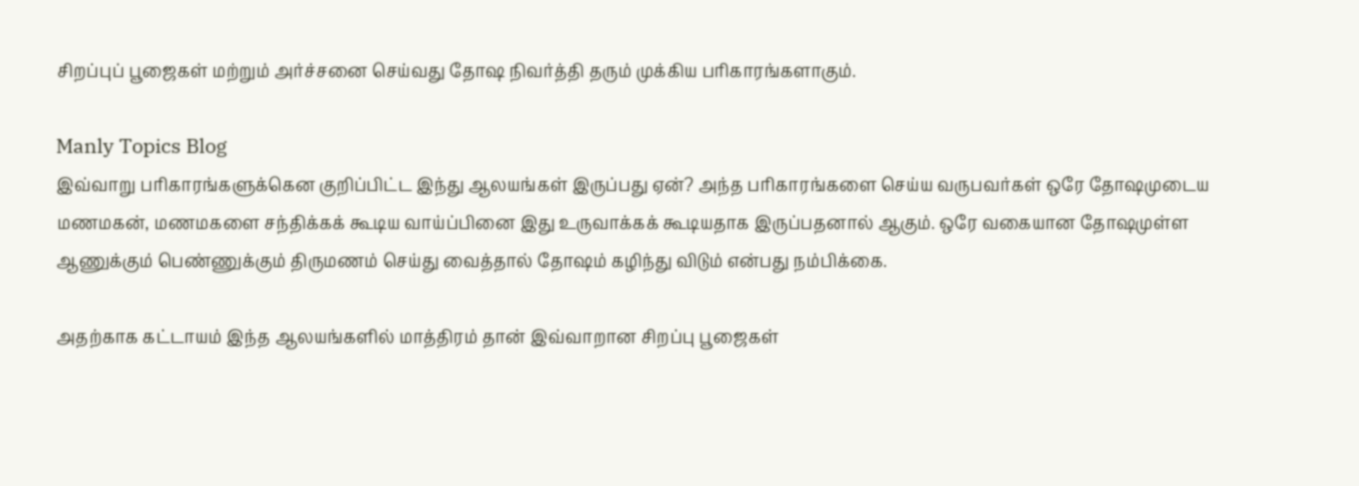சிறப்புப் பூஜைகள் மற்றும் அர்ச்சனை செய்வது தோஷ நிவர்த்தி தரும் முக்கிய பரிகாரங்களாகும்.

Manly Topics Blog
இவ்வாறு பரிகாரங்களுக்கென குறிப்பிட்ட இந்து ஆலயங்கள் இருப்பது ஏன்? அந்த பரிகாரங்களை செய்ய வருபவர்கள் ஒரே தோஷமுடைய மணமகன், மணமகளை சந்திக்கக் கூடிய வாய்ப்பினை இது உருவாக்கக் கூடியதாக இருப்பதனால் ஆகும். ஒரே வகையான தோஷமுள்ள ஆணுக்கும் பெண்ணுக்கும் திருமணம் செய்து வைத்தால் தோஷம் கழிந்து விடும் என்பது நம்பிக்கை.

அதற்காக கட்டாயம் இந்த ஆலயங்களில் மாத்திரம் தான் இவ்வாறான சிறப்பு பூஜைகள்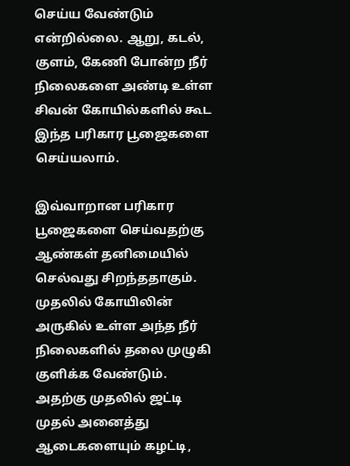செய்ய வேண்டும் என்றில்லை. ஆறு, கடல், குளம், கேணி போன்ற நீர் நிலைகளை அண்டி உள்ள சிவன் கோயில்களில் கூட இந்த பரிகார பூஜைகளை செய்யலாம்.

இவ்வாறான பரிகார பூஜைகளை செய்வதற்கு ஆண்கள் தனிமையில் செல்வது சிறந்ததாகும். முதலில் கோயிலின் அருகில் உள்ள அந்த நீர் நிலைகளில் தலை முழுகி குளிக்க வேண்டும். அதற்கு முதலில் ஜட்டி முதல் அனைத்து ஆடைகளையும் கழட்டி,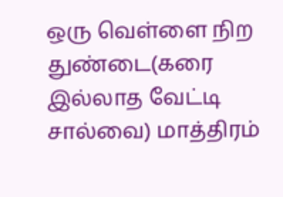ஒரு வெள்ளை நிற துண்டை(கரை இல்லாத வேட்டி சால்வை) மாத்திரம்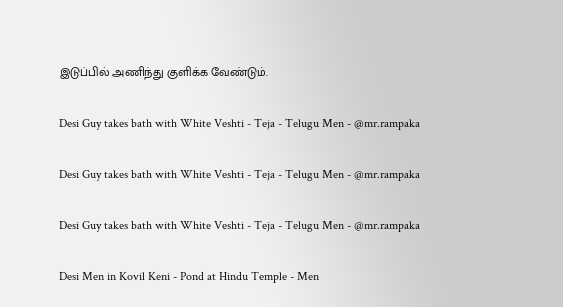இடுப்பில் அணிந்து குளிக்க வேண்டும்.

Desi Guy takes bath with White Veshti - Teja - Telugu Men - @mr.rampaka

Desi Guy takes bath with White Veshti - Teja - Telugu Men - @mr.rampaka

Desi Guy takes bath with White Veshti - Teja - Telugu Men - @mr.rampaka

Desi Men in Kovil Keni - Pond at Hindu Temple - Men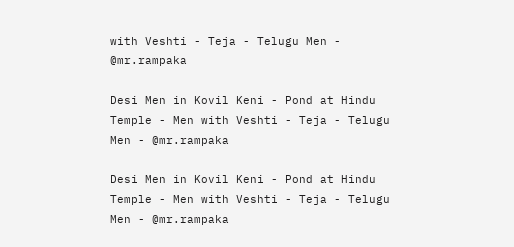with Veshti - Teja - Telugu Men - @mr.rampaka

Desi Men in Kovil Keni - Pond at Hindu Temple - Men with Veshti - Teja - Telugu Men - @mr.rampaka

Desi Men in Kovil Keni - Pond at Hindu Temple - Men with Veshti - Teja - Telugu Men - @mr.rampaka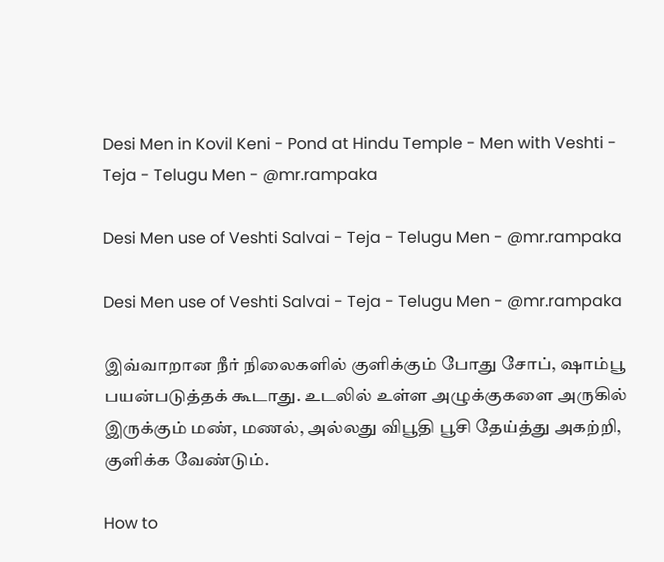Desi Men in Kovil Keni - Pond at Hindu Temple - Men with Veshti - Teja - Telugu Men - @mr.rampaka

Desi Men use of Veshti Salvai - Teja - Telugu Men - @mr.rampaka

Desi Men use of Veshti Salvai - Teja - Telugu Men - @mr.rampaka

இவ்வாறான நீர் நிலைகளில் குளிக்கும் போது சோப், ஷாம்பூ பயன்படுத்தக் கூடாது. உடலில் உள்ள அழுக்குகளை அருகில் இருக்கும் மண், மணல், அல்லது விபூதி பூசி தேய்த்து அகற்றி, குளிக்க வேண்டும்.

How to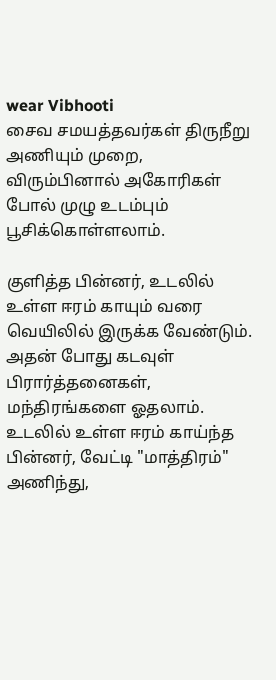wear Vibhooti
சைவ சமயத்தவர்கள் திருநீறு அணியும் முறை, விரும்பினால் அகோரிகள் போல் முழு உடம்பும் பூசிக்கொள்ளலாம்.

குளித்த பின்னர், உடலில் உள்ள ஈரம் காயும் வரை வெயிலில் இருக்க வேண்டும். அதன் போது கடவுள் பிரார்த்தனைகள், மந்திரங்களை ஓதலாம். உடலில் உள்ள ஈரம் காய்ந்த பின்னர், வேட்டி "மாத்திரம்" அணிந்து,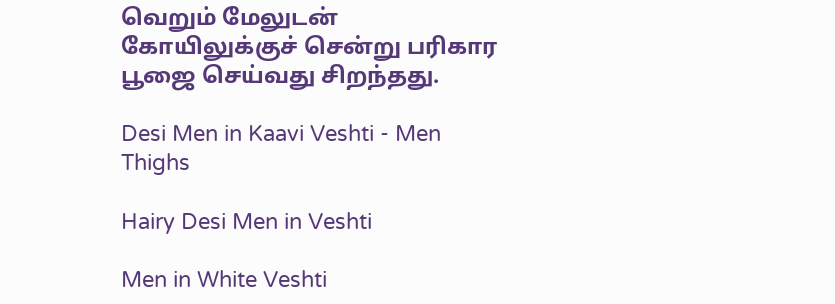வெறும் மேலுடன் கோயிலுக்குச் சென்று பரிகார பூஜை செய்வது சிறந்தது.

Desi Men in Kaavi Veshti - Men Thighs

Hairy Desi Men in Veshti

Men in White Veshti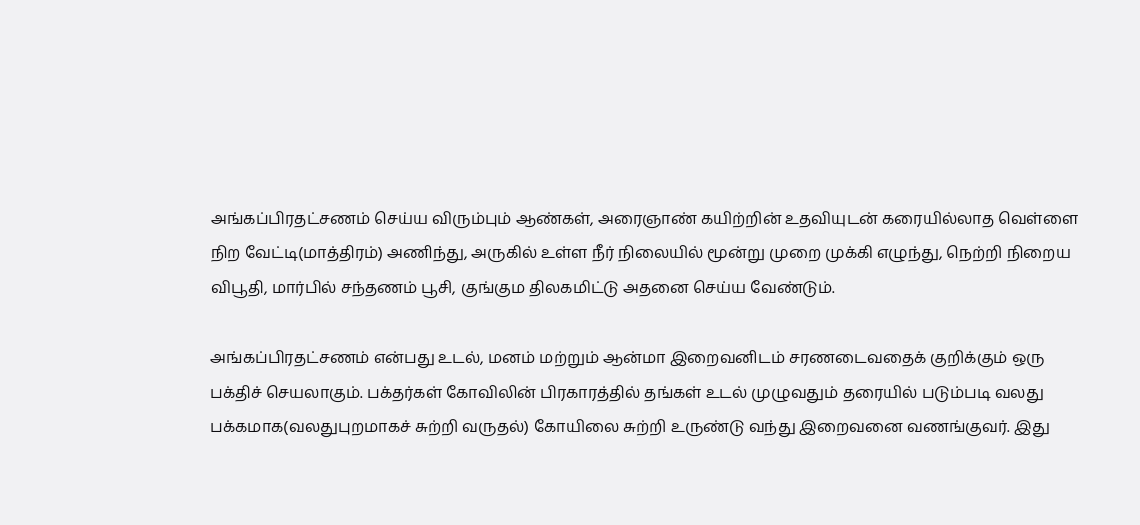அங்கப்பிரதட்சணம் செய்ய விரும்பும் ஆண்கள், அரைஞாண் கயிற்றின் உதவியுடன் கரையில்லாத வெள்ளை நிற வேட்டி(மாத்திரம்) அணிந்து, அருகில் உள்ள நீர் நிலையில் மூன்று முறை முக்கி எழுந்து, நெற்றி நிறைய விபூதி, மார்பில் சந்தணம் பூசி, குங்கும திலகமிட்டு அதனை செய்ய வேண்டும்.

அங்கப்பிரதட்சணம் என்பது உடல், மனம் மற்றும் ஆன்மா இறைவனிடம் சரணடைவதைக் குறிக்கும் ஒரு பக்திச் செயலாகும். பக்தர்கள் கோவிலின் பிரகாரத்தில் தங்கள் உடல் முழுவதும் தரையில் படும்படி வலது பக்கமாக(வலதுபுறமாகச் சுற்றி வருதல்) கோயிலை சுற்றி உருண்டு வந்து இறைவனை வணங்குவர். இது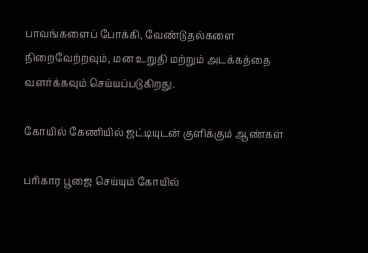பாவங்களைப் போக்கி, வேண்டுதல்களை நிறைவேற்றவும், மன உறுதி மற்றும் அடக்கத்தை வளர்க்கவும் செய்யப்படுகிறது.

கோயில் கேணியில் ஜட்டியுடன் குளிக்கும் ஆண்கள்

பரிகார பூஜை செய்யும் கோயில்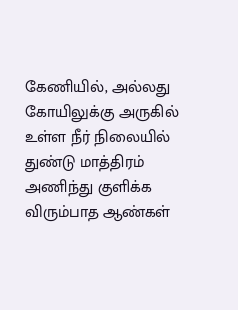கேணியில், அல்லது கோயிலுக்கு அருகில் உள்ள நீர் நிலையில் துண்டு மாத்திரம் அணிந்து குளிக்க விரும்பாத ஆண்கள்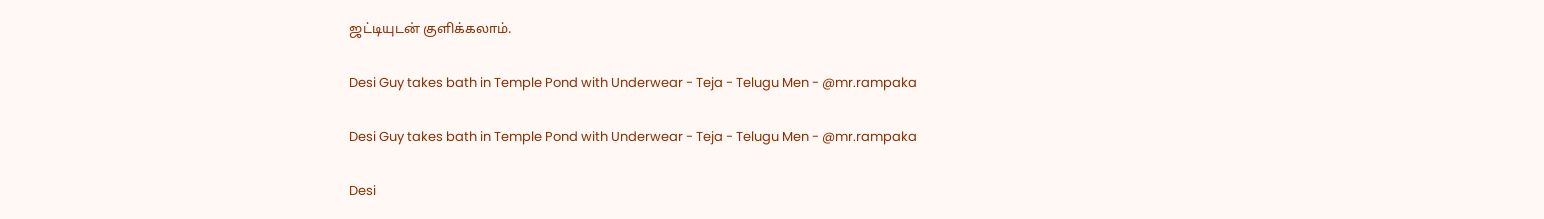ஜட்டியுடன் குளிக்கலாம்.

Desi Guy takes bath in Temple Pond with Underwear - Teja - Telugu Men - @mr.rampaka

Desi Guy takes bath in Temple Pond with Underwear - Teja - Telugu Men - @mr.rampaka

Desi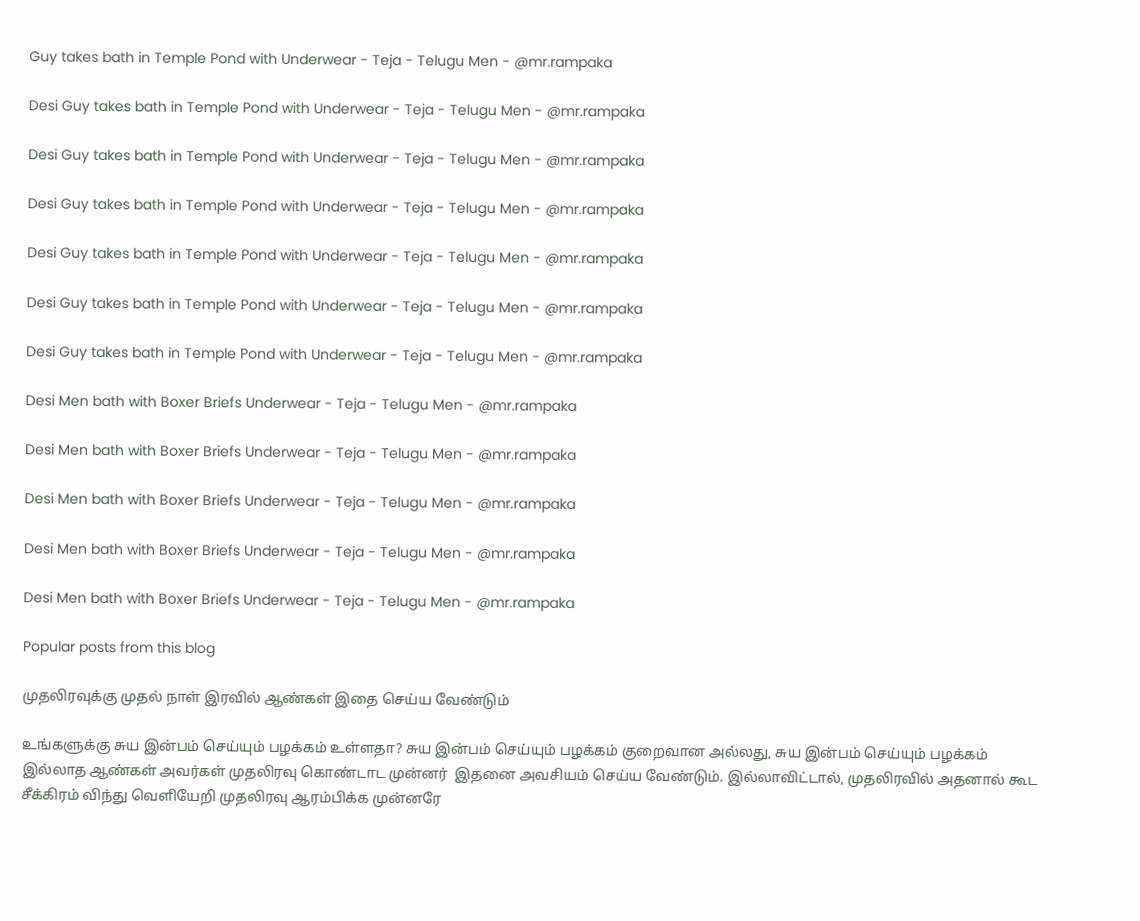Guy takes bath in Temple Pond with Underwear - Teja - Telugu Men - @mr.rampaka

Desi Guy takes bath in Temple Pond with Underwear - Teja - Telugu Men - @mr.rampaka

Desi Guy takes bath in Temple Pond with Underwear - Teja - Telugu Men - @mr.rampaka

Desi Guy takes bath in Temple Pond with Underwear - Teja - Telugu Men - @mr.rampaka

Desi Guy takes bath in Temple Pond with Underwear - Teja - Telugu Men - @mr.rampaka

Desi Guy takes bath in Temple Pond with Underwear - Teja - Telugu Men - @mr.rampaka

Desi Guy takes bath in Temple Pond with Underwear - Teja - Telugu Men - @mr.rampaka

Desi Men bath with Boxer Briefs Underwear - Teja - Telugu Men - @mr.rampaka

Desi Men bath with Boxer Briefs Underwear - Teja - Telugu Men - @mr.rampaka

Desi Men bath with Boxer Briefs Underwear - Teja - Telugu Men - @mr.rampaka

Desi Men bath with Boxer Briefs Underwear - Teja - Telugu Men - @mr.rampaka

Desi Men bath with Boxer Briefs Underwear - Teja - Telugu Men - @mr.rampaka

Popular posts from this blog

முதலிரவுக்கு முதல் நாள் இரவில் ஆண்கள் இதை செய்ய வேண்டும்

உங்களுக்கு சுய இன்பம் செய்யும் பழக்கம் உள்ளதா? சுய இன்பம் செய்யும் பழக்கம் குறைவான அல்லது, சுய இன்பம் செய்யும் பழக்கம் இல்லாத ஆண்கள் அவர்கள் முதலிரவு கொண்டாட முன்னர்  இதனை அவசியம் செய்ய வேண்டும். இல்லாவிட்டால், முதலிரவில் அதனால் கூட சீக்கிரம் விந்து வெளியேறி முதலிரவு ஆரம்பிக்க முன்னரே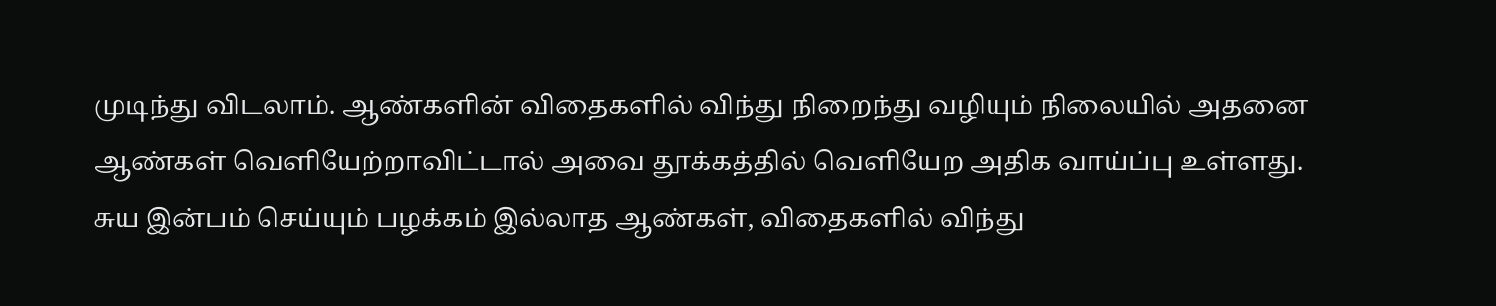முடிந்து விடலாம். ஆண்களின் விதைகளில் விந்து நிறைந்து வழியும் நிலையில் அதனை ஆண்கள் வெளியேற்றாவிட்டால் அவை தூக்கத்தில் வெளியேற அதிக வாய்ப்பு உள்ளது. சுய இன்பம் செய்யும் பழக்கம் இல்லாத ஆண்கள், விதைகளில் விந்து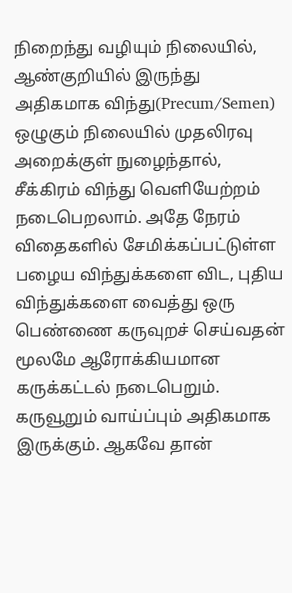நிறைந்து வழியும் நிலையில், ஆண்குறியில் இருந்து அதிகமாக விந்து(Precum/Semen) ஒழுகும் நிலையில் முதலிரவு அறைக்குள் நுழைந்தால், சீக்கிரம் விந்து வெளியேற்றம் நடைபெறலாம். அதே நேரம் விதைகளில் சேமிக்கப்பட்டுள்ள பழைய விந்துக்களை விட, புதிய விந்துக்களை வைத்து ஒரு பெண்ணை கருவுறச் செய்வதன் மூலமே ஆரோக்கியமான கருக்கட்டல் நடைபெறும். கருவூறும் வாய்ப்பும் அதிகமாக இருக்கும். ஆகவே தான்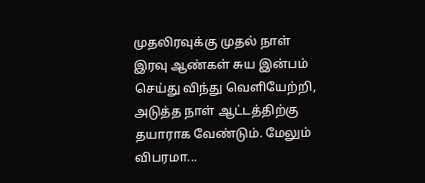முதலிரவுக்கு முதல் நாள் இரவு ஆண்கள் சுய இன்பம் செய்து விந்து வெளியேற்றி, அடுத்த நாள் ஆட்டத்திற்கு தயாராக வேண்டும். மேலும் விபரமா...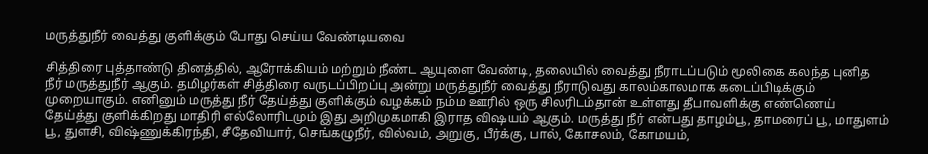மருத்துநீர் வைத்து குளிக்கும் போது செய்ய வேண்டியவை

சித்திரை புத்தாண்டு தினத்தில், ஆரோக்கியம் மற்றும் நீண்ட ஆயுளை வேண்டி, தலையில் வைத்து நீராடப்படும் மூலிகை கலந்த புனித நீர் மருத்துநீர் ஆகும். தமிழர்கள் சித்திரை வருடப்பிறப்பு அன்று மருத்துநீர் வைத்து நீராடுவது காலம்காலமாக கடைப்பிடிக்கும் முறையாகும். எனினும் மருத்து நீர் தேய்த்து குளிக்கும் வழக்கம் நம்ம ஊரில் ஒரு சிலரிடம்தான் உள்ளது தீபாவளிக்கு எண்ணெய் தேய்த்து குளிக்கிறது மாதிரி எல்லோரிடமும் இது அறிமுகமாகி இராத விஷயம் ஆகும். மருத்து நீர் என்பது தாழம்பூ, தாமரைப் பூ, மாதுளம் பூ, துளசி, விஷ்ணுக்கிரந்தி, சீதேவியார், செங்கழுநீர், வில்வம், அறுகு, பீர்க்கு, பால், கோசலம், கோமயம்,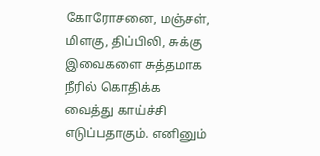கோரோசனை, மஞ்சள், மிளகு, திப்பிலி, சுக்கு இவைகளை சுத்தமாக நீரில் கொதிக்க வைத்து காய்ச்சி எடுப்பதாகும். எனினும்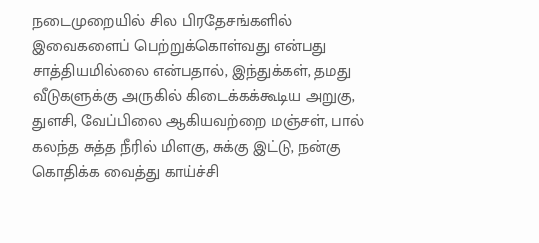நடைமுறையில் சில பிரதேசங்களில் இவைகளைப் பெற்றுக்கொள்வது என்பது சாத்தியமில்லை என்பதால், இந்துக்கள், தமது வீடுகளுக்கு அருகில் கிடைக்கக்கூடிய அறுகு, துளசி, வேப்பிலை ஆகியவற்றை மஞ்சள், பால் கலந்த சுத்த நீரில் மிளகு, சுக்கு இட்டு, நன்கு கொதிக்க வைத்து காய்ச்சி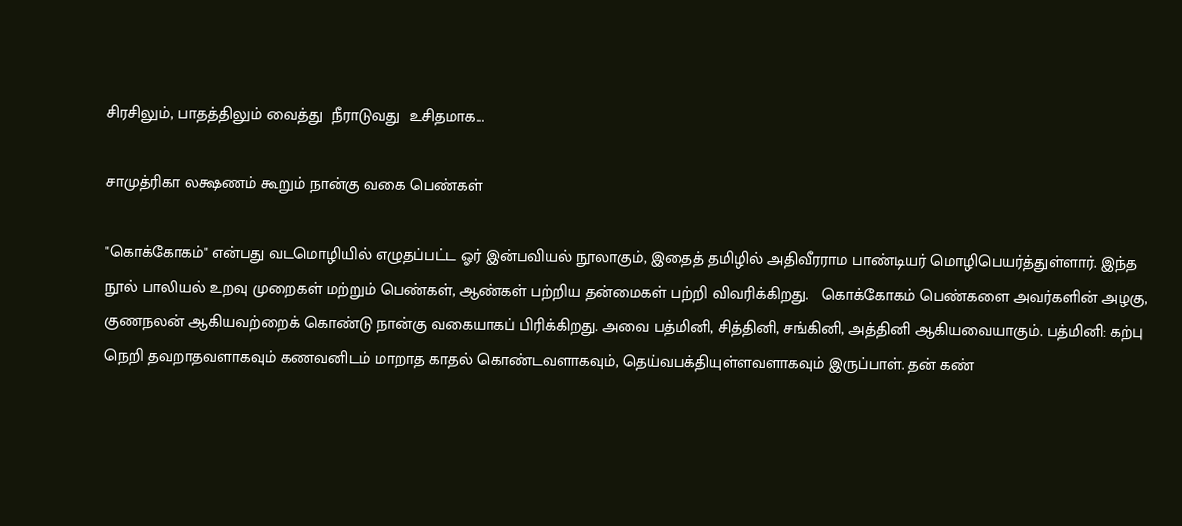சிரசிலும், பாதத்திலும் வைத்து  நீராடுவது  உசிதமாக...

சாமுத்ரிகா லக்ஷணம் கூறும் நான்கு வகை பெண்கள்

"கொக்கோகம்" என்பது வடமொழியில் எழுதப்பட்ட ஓர் இன்பவியல் நூலாகும், இதைத் தமிழில் அதிவீரராம பாண்டியர் மொழிபெயர்த்துள்ளார். இந்த நூல் பாலியல் உறவு முறைகள் மற்றும் பெண்கள், ஆண்கள் பற்றிய தன்மைகள் பற்றி விவரிக்கிறது.   கொக்கோகம் பெண்களை அவர்களின் அழகு, குணநலன் ஆகியவற்றைக் கொண்டு நான்கு வகையாகப் பிரிக்கிறது. அவை பத்மினி, சித்தினி, சங்கினி, அத்தினி ஆகியவையாகும். பத்மினி: கற்பு நெறி தவறாதவளாகவும் கணவனிடம் மாறாத காதல் கொண்டவளாகவும், தெய்வபக்தியுள்ளவளாகவும் இருப்பாள். தன் கண்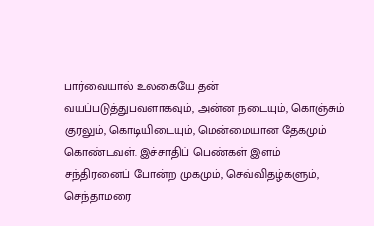பார்வையால் உலகையே தன் வயப்படுத்துபவளாகவும், அன்ன நடையும், கொஞ்சும் குரலும், கொடியிடையும், மென்மையான தேகமும் கொண்டவள். இச்சாதிப் பெண்கள் இளம் சந்திரனைப் போன்ற முகமும், செவ்விதழ்களும், செந்தாமரை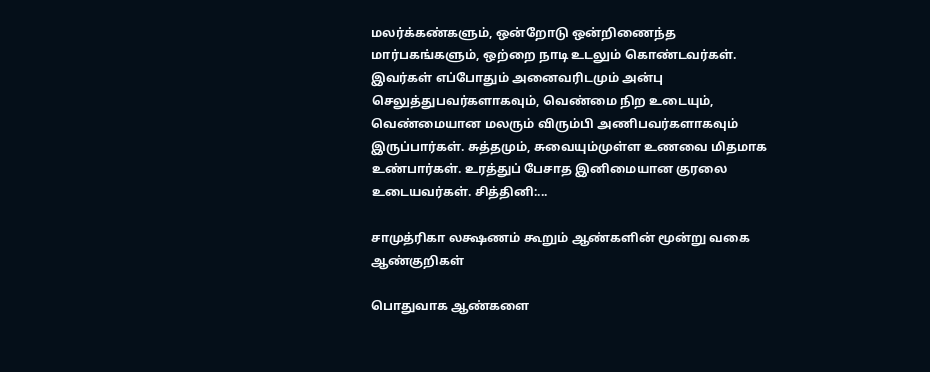மலர்க்கண்களும், ஒன்றோடு ஒன்றிணைந்த மார்பகங்களும், ஒற்றை நாடி உடலும் கொண்டவர்கள். இவர்கள் எப்போதும் அனைவரிடமும் அன்பு செலுத்துபவர்களாகவும், வெண்மை நிற உடையும், வெண்மையான மலரும் விரும்பி அணிபவர்களாகவும் இருப்பார்கள். சுத்தமும், சுவையும்முள்ள உணவை மிதமாக உண்பார்கள். உரத்துப் பேசாத இனிமையான குரலை உடையவர்கள். சித்தினி:...

சாமுத்ரிகா லக்ஷணம் கூறும் ஆண்களின் மூன்று வகை ஆண்குறிகள்

பொதுவாக ஆண்களை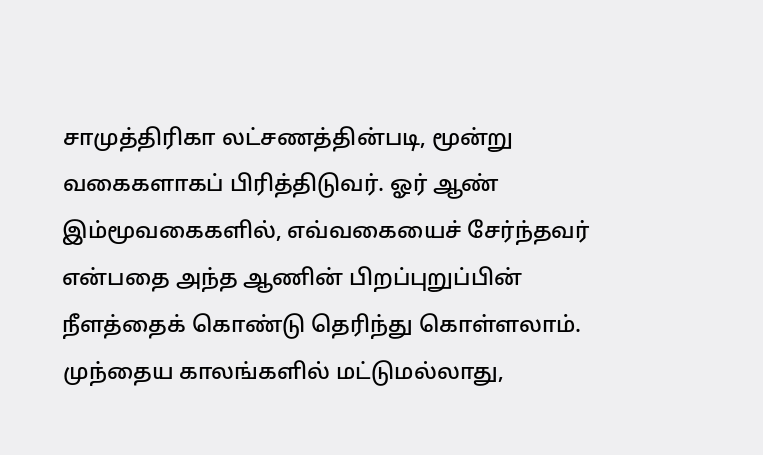சாமுத்திரிகா லட்சணத்தின்படி, மூன்று வகைகளாகப் பிரித்திடுவர். ஓர் ஆண் இம்மூவகைகளில், எவ்வகையைச் சேர்ந்தவர் என்பதை அந்த ஆணின் பிறப்புறுப்பின் நீளத்தைக் கொண்டு தெரிந்து கொள்ளலாம்.  முந்தைய காலங்களில் மட்டுமல்லாது,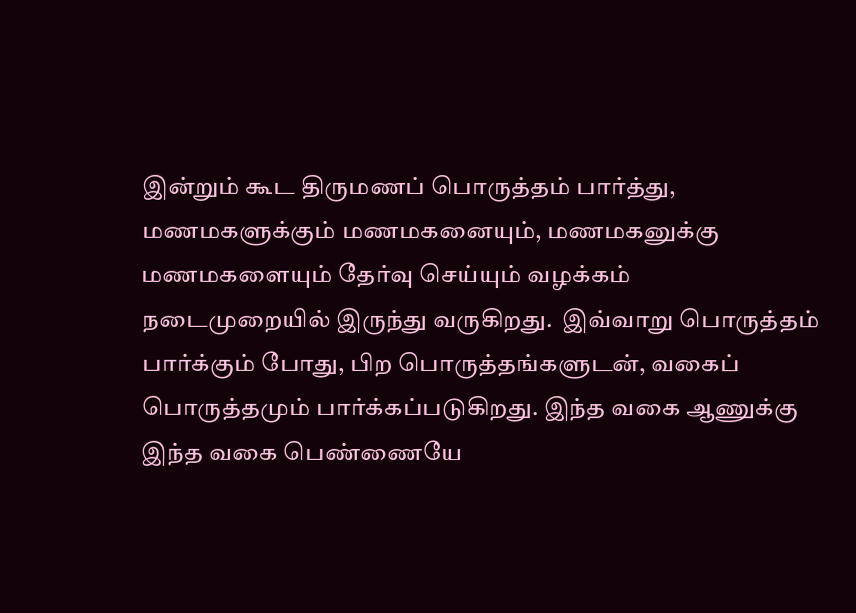இன்றும் கூட திருமணப் பொருத்தம் பார்த்து, மணமகளுக்கும் மணமகனையும், மணமகனுக்கு மணமகளையும் தேர்வு செய்யும் வழக்கம் நடைமுறையில் இருந்து வருகிறது.  இவ்வாறு பொருத்தம் பார்க்கும் போது, பிற பொருத்தங்களுடன், வகைப் பொருத்தமும் பார்க்கப்படுகிறது. இந்த வகை ஆணுக்கு இந்த வகை பெண்ணையே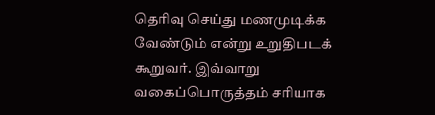தெரிவு செய்து மணமுடிக்க வேண்டும் என்று உறுதிபடக் கூறுவர். இவ்வாறு வகைப்பொருத்தம் சரியாக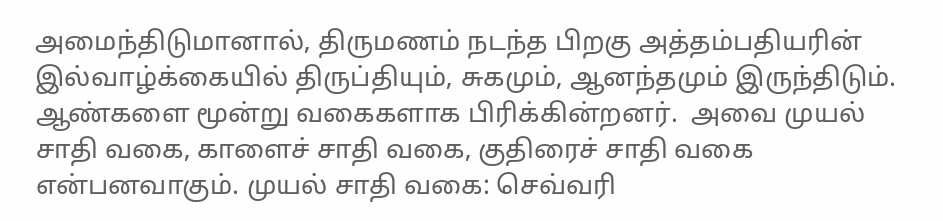அமைந்திடுமானால், திருமணம் நடந்த பிறகு அத்தம்பதியரின் இல்வாழ்க்கையில் திருப்தியும், சுகமும், ஆனந்தமும் இருந்திடும். ஆண்களை மூன்று வகைகளாக பிரிக்கின்றனர்.  அவை முயல் சாதி வகை, காளைச் சாதி வகை, குதிரைச் சாதி வகை என்பனவாகும். முயல் சாதி வகை: செவ்வரி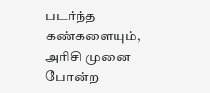படர்ந்த கண்களையும், அரிசி முனை போன்ற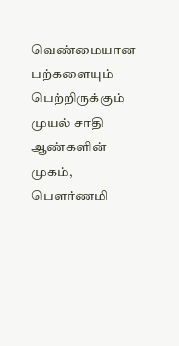வெண்மையான பற்களையும் பெற்றிருக்கும் முயல் சாதி ஆண்களின் முகம், பௌர்ணமி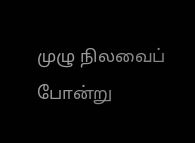முழு நிலவைப் போன்று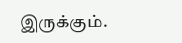இருக்கும்.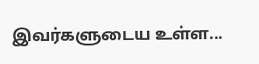இவர்களுடைய உள்ள...